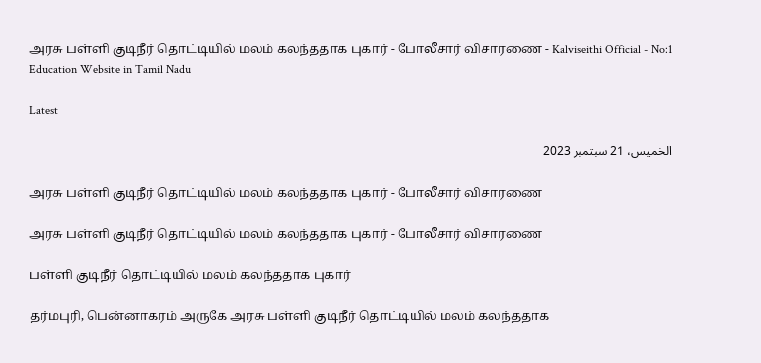அரசு பள்ளி குடிநீர் தொட்டியில் மலம் கலந்ததாக புகார் - போலீசார் விசாரணை - Kalviseithi Official - No:1 Education Website in Tamil Nadu

Latest

الخميس، 21 سبتمبر 2023

அரசு பள்ளி குடிநீர் தொட்டியில் மலம் கலந்ததாக புகார் - போலீசார் விசாரணை

அரசு பள்ளி குடிநீர் தொட்டியில் மலம் கலந்ததாக புகார் - போலீசார் விசாரணை

பள்ளி குடிநீர் தொட்டியில் மலம் கலந்ததாக புகார்

தர்மபுரி, பென்னாகரம் அருகே அரசு பள்ளி குடிநீர் தொட்டியில் மலம் கலந்ததாக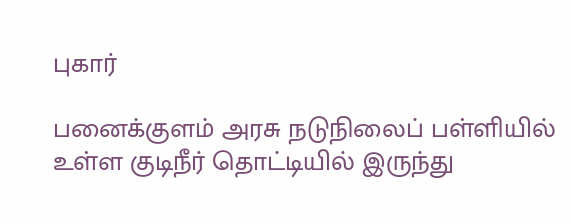புகார்

பனைக்குளம் அரசு நடுநிலைப் பள்ளியில் உள்ள குடிநீர் தொட்டியில் இருந்து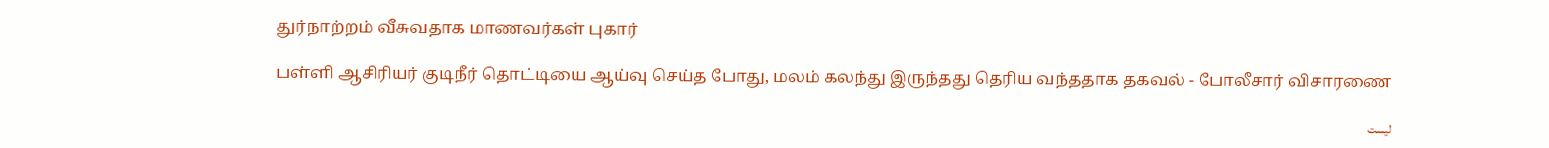துர்நாற்றம் வீசுவதாக மாணவர்கள் புகார்

பள்ளி ஆசிரியர் குடிநீர் தொட்டியை ஆய்வு செய்த போது, மலம் கலந்து இருந்தது தெரிய வந்ததாக தகவல் - போலீசார் விசாரணை

ليست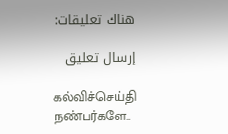هناك تعليقات:

إرسال تعليق

கல்விச்செய்தி நண்பர்களே..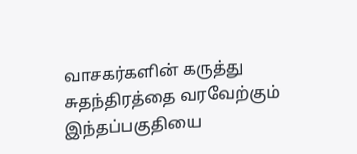வாசகர்களின் கருத்து சுதந்திரத்தை வரவேற்கும் இந்தப்பகுதியை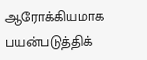ஆரோக்கியமாக பயன்படுத்திக்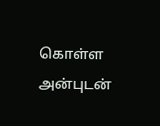கொள்ள அன்புடன்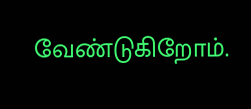வேண்டுகிறோம்.